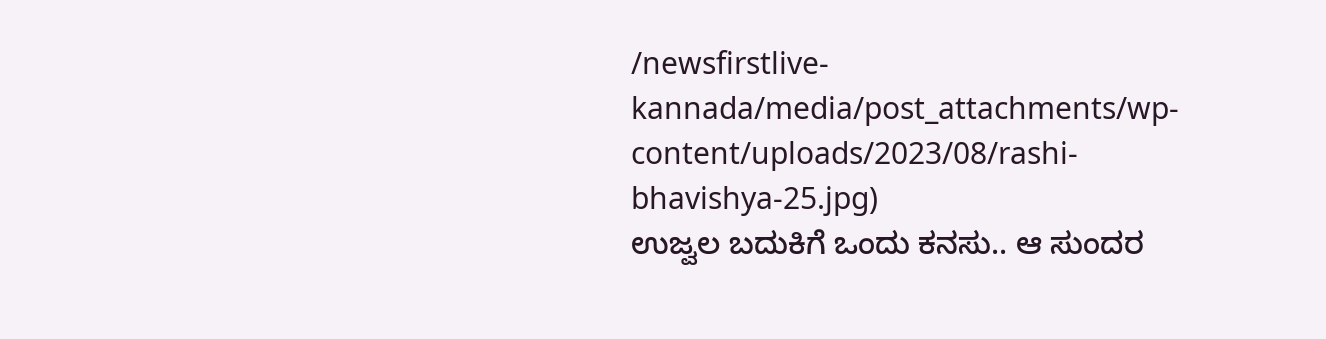/newsfirstlive-kannada/media/post_attachments/wp-content/uploads/2023/08/rashi-bhavishya-25.jpg)
ಉಜ್ವಲ ಬದುಕಿಗೆ ಒಂದು ಕನಸು.. ಆ ಸುಂದರ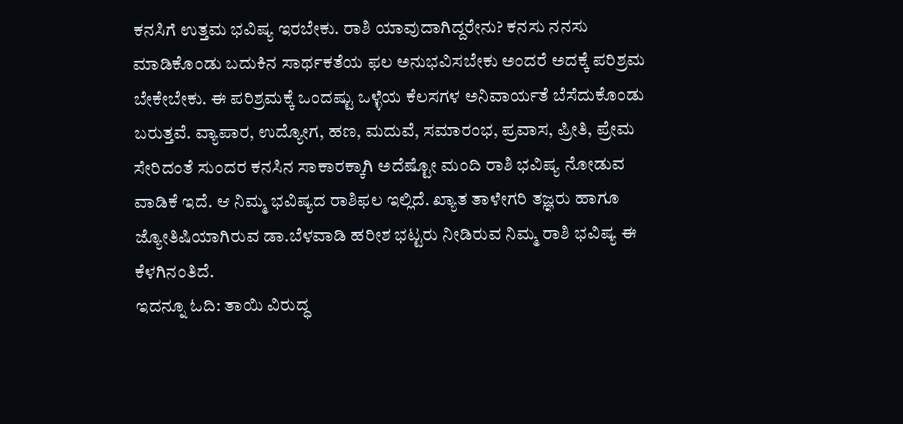ಕನಸಿಗೆ ಉತ್ತಮ ಭವಿಷ್ಯ ಇರಬೇಕು. ರಾಶಿ ಯಾವುದಾಗಿದ್ದರೇನು? ಕನಸು ನನಸು ಮಾಡಿಕೊಂಡು ಬದುಕಿನ ಸಾರ್ಥಕತೆಯ ಫಲ ಅನುಭವಿಸಬೇಕು ಅಂದರೆ ಅದಕ್ಕೆ ಪರಿಶ್ರಮ ಬೇಕೇಬೇಕು. ಈ ಪರಿಶ್ರಮಕ್ಕೆ ಒಂದಷ್ಟು ಒಳ್ಳೆಯ ಕೆಲಸಗಳ ಅನಿವಾರ್ಯತೆ ಬೆಸೆದುಕೊಂಡು ಬರುತ್ತವೆ. ವ್ಯಾಪಾರ, ಉದ್ಯೋಗ, ಹಣ, ಮದುವೆ, ಸಮಾರಂಭ, ಪ್ರವಾಸ, ಪ್ರೀತಿ, ಪ್ರೇಮ ಸೇರಿದಂತೆ ಸುಂದರ ಕನಸಿನ ಸಾಕಾರಕ್ಕಾಗಿ ಅದೆಷ್ಟೋ ಮಂದಿ ರಾಶಿ ಭವಿಷ್ಯ ನೋಡುವ ವಾಡಿಕೆ ಇದೆ. ಆ ನಿಮ್ಮ ಭವಿಷ್ಯದ ರಾಶಿಫಲ ಇಲ್ಲಿದೆ. ಖ್ಯಾತ ತಾಳೇಗರಿ ತಜ್ಞರು ಹಾಗೂ ಜ್ಯೋತಿಷಿಯಾಗಿರುವ ಡಾ.ಬೆಳವಾಡಿ ಹರೀಶ ಭಟ್ಟರು ನೀಡಿರುವ ನಿಮ್ಮ ರಾಶಿ ಭವಿಷ್ಯ ಈ ಕೆಳಗಿನಂತಿದೆ.
ಇದನ್ನೂ ಓದಿ: ತಾಯಿ ವಿರುದ್ಧ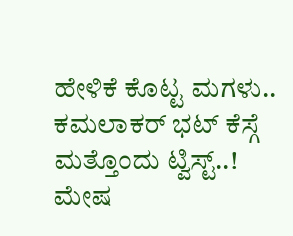ಹೇಳಿಕೆ ಕೊಟ್ಟ ಮಗಳು.. ಕಮಲಾಕರ್ ಭಟ್ ಕೆಸ್ಗೆ ಮತ್ತೊಂದು ಟ್ವಿಸ್ಟ್..!
ಮೇಷ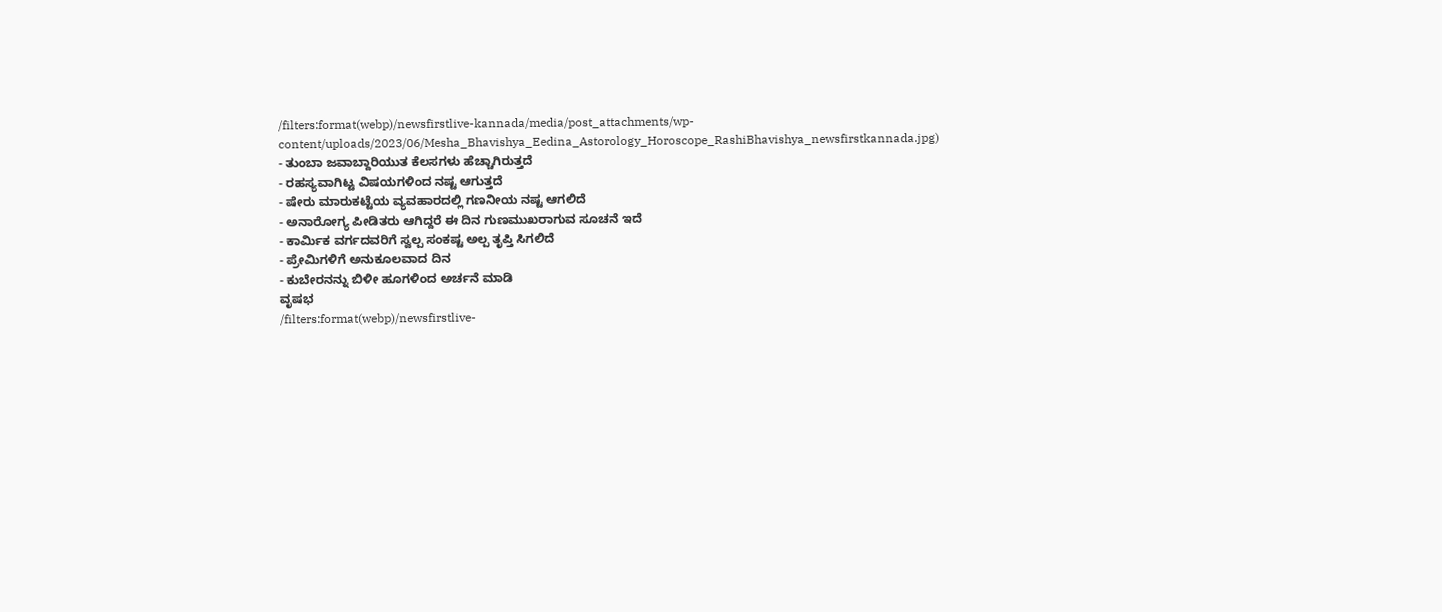/filters:format(webp)/newsfirstlive-kannada/media/post_attachments/wp-content/uploads/2023/06/Mesha_Bhavishya_Eedina_Astorology_Horoscope_RashiBhavishya_newsfirstkannada.jpg)
- ತುಂಬಾ ಜವಾಬ್ದಾರಿಯುತ ಕೆಲಸಗಳು ಹೆಚ್ಚಾಗಿರುತ್ತದೆ
- ರಹಸ್ಯವಾಗಿಟ್ಟ ವಿಷಯಗಳಿಂದ ನಷ್ಟ ಆಗುತ್ತದೆ
- ಷೇರು ಮಾರುಕಟ್ಟೆಯ ವ್ಯವಹಾರದಲ್ಲಿ ಗಣನೀಯ ನಷ್ಟ ಆಗಲಿದೆ
- ಅನಾರೋಗ್ಯ ಪೀಡಿತರು ಆಗಿದ್ದರೆ ಈ ದಿನ ಗುಣಮುಖರಾಗುವ ಸೂಚನೆ ಇದೆ
- ಕಾರ್ಮಿಕ ವರ್ಗದವರಿಗೆ ಸ್ವಲ್ಪ ಸಂಕಷ್ಟ ಅಲ್ಪ ತೃಪ್ತಿ ಸಿಗಲಿದೆ
- ಪ್ರೇಮಿಗಳಿಗೆ ಅನುಕೂಲವಾದ ದಿನ
- ಕುಬೇರನನ್ನು ಬಿಳೀ ಹೂಗಳಿಂದ ಅರ್ಚನೆ ಮಾಡಿ
ವೃಷಭ
/filters:format(webp)/newsfirstlive-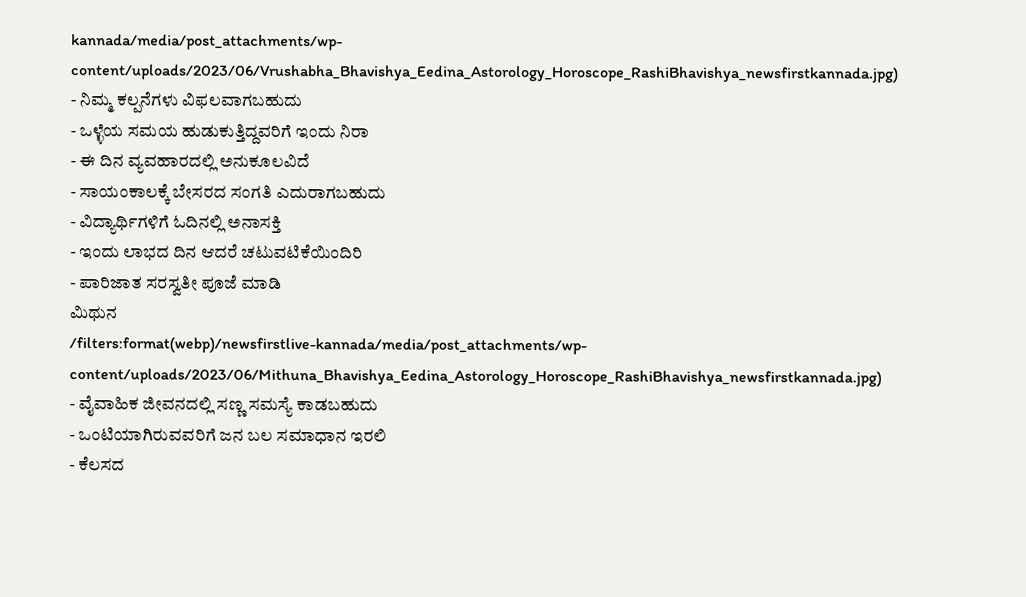kannada/media/post_attachments/wp-content/uploads/2023/06/Vrushabha_Bhavishya_Eedina_Astorology_Horoscope_RashiBhavishya_newsfirstkannada.jpg)
- ನಿಮ್ಮ ಕಲ್ಪನೆಗಳು ವಿಫಲವಾಗಬಹುದು
- ಒಳ್ಳೆಯ ಸಮಯ ಹುಡುಕುತ್ತಿದ್ದವರಿಗೆ ಇಂದು ನಿರಾ
- ಈ ದಿನ ವ್ಯವಹಾರದಲ್ಲಿ ಅನುಕೂಲವಿದೆ
- ಸಾಯಂಕಾಲಕ್ಕೆ ಬೇಸರದ ಸಂಗತಿ ಎದುರಾಗಬಹುದು
- ವಿದ್ಯಾರ್ಥಿಗಳಿಗೆ ಓದಿನಲ್ಲಿ ಅನಾಸಕ್ತಿ
- ಇಂದು ಲಾಭದ ದಿನ ಆದರೆ ಚಟುವಟಿಕೆಯಿಂದಿರಿ
- ಪಾರಿಜಾತ ಸರಸ್ವತೀ ಪೂಜೆ ಮಾಡಿ
ಮಿಥುನ
/filters:format(webp)/newsfirstlive-kannada/media/post_attachments/wp-content/uploads/2023/06/Mithuna_Bhavishya_Eedina_Astorology_Horoscope_RashiBhavishya_newsfirstkannada.jpg)
- ವೈವಾಹಿಕ ಜೀವನದಲ್ಲಿ ಸಣ್ಣ ಸಮಸ್ಯೆ ಕಾಡಬಹುದು
- ಒಂಟಿಯಾಗಿರುವವರಿಗೆ ಜನ ಬಲ ಸಮಾಧಾನ ಇರಲಿ
- ಕೆಲಸದ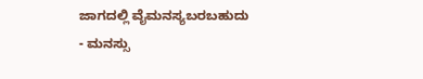ಜಾಗದಲ್ಲಿ ವೈಮನಸ್ಯಬರಬಹುದು
- ಮನಸ್ಸು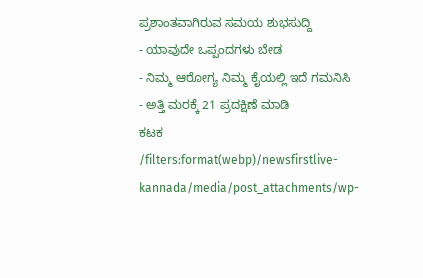ಪ್ರಶಾಂತವಾಗಿರುವ ಸಮಯ ಶುಭಸುದ್ದಿ
- ಯಾವುದೇ ಒಪ್ಪಂದಗಳು ಬೇಡ
- ನಿಮ್ಮ ಆರೋಗ್ಯ ನಿಮ್ಮ ಕೈಯಲ್ಲಿ ಇದೆ ಗಮನಿಸಿ
- ಅತ್ತಿ ಮರಕ್ಕೆ 21 ಪ್ರದಕ್ಷಿಣೆ ಮಾಡಿ
ಕಟಕ
/filters:format(webp)/newsfirstlive-kannada/media/post_attachments/wp-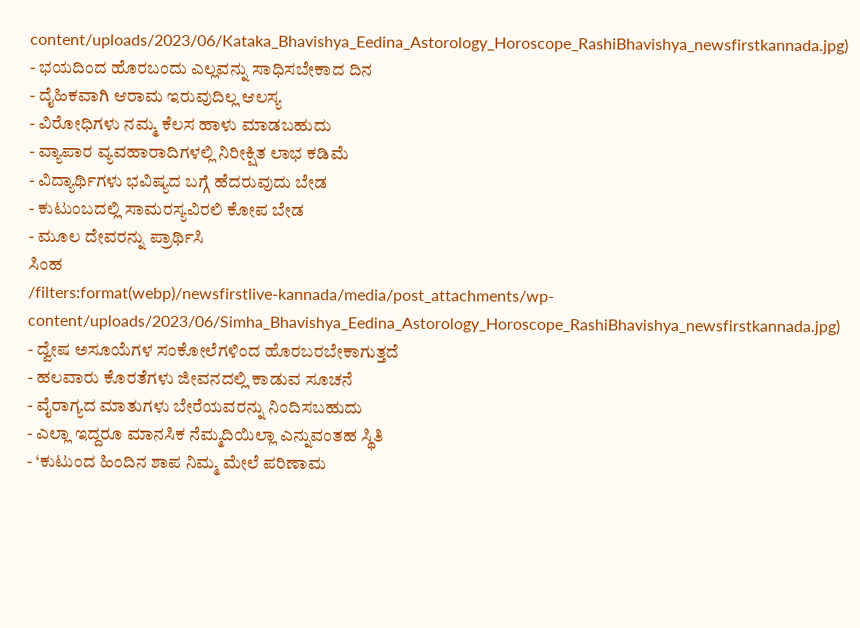content/uploads/2023/06/Kataka_Bhavishya_Eedina_Astorology_Horoscope_RashiBhavishya_newsfirstkannada.jpg)
- ಭಯದಿಂದ ಹೊರಬಂದು ಎಲ್ಲವನ್ನು ಸಾಧಿಸಬೇಕಾದ ದಿನ
- ದೈಹಿಕವಾಗಿ ಆರಾಮ ಇರುವುದಿಲ್ಲ ಆಲಸ್ಯ
- ವಿರೋಧಿಗಳು ನಮ್ಮ ಕೆಲಸ ಹಾಳು ಮಾಡಬಹುದು
- ವ್ಯಾಪಾರ ವ್ಯವಹಾರಾದಿಗಳಲ್ಲಿ ನಿರೀಕ್ಷಿತ ಲಾಭ ಕಡಿಮೆ
- ವಿದ್ಯಾರ್ಥಿಗಳು ಭವಿಷ್ಯದ ಬಗ್ಗೆ ಹೆದರುವುದು ಬೇಡ
- ಕುಟುಂಬದಲ್ಲಿ ಸಾಮರಸ್ಯವಿರಲಿ ಕೋಪ ಬೇಡ
- ಮೂಲ ದೇವರನ್ನು ಪ್ರಾರ್ಥಿಸಿ
ಸಿಂಹ
/filters:format(webp)/newsfirstlive-kannada/media/post_attachments/wp-content/uploads/2023/06/Simha_Bhavishya_Eedina_Astorology_Horoscope_RashiBhavishya_newsfirstkannada.jpg)
- ದ್ವೇಷ ಅಸೂಯೆಗಳ ಸಂಕೋಲೆಗಳಿಂದ ಹೊರಬರಬೇಕಾಗುತ್ತದೆ
- ಹಲವಾರು ಕೊರತೆಗಳು ಜೀವನದಲ್ಲಿ ಕಾಡುವ ಸೂಚನೆ
- ವೈರಾಗ್ಯದ ಮಾತುಗಳು ಬೇರೆಯವರನ್ನು ನಿಂದಿಸಬಹುದು
- ಎಲ್ಲಾ ಇದ್ದರೂ ಮಾನಸಿಕ ನೆಮ್ಮದಿಯಿಲ್ಲಾ ಎನ್ನುವಂತಹ ಸ್ಥಿತಿ
- ‘ಕುಟುಂದ ಹಿಂದಿನ ಶಾಪ ನಿಮ್ಮ ಮೇಲೆ ಪರಿಣಾಮ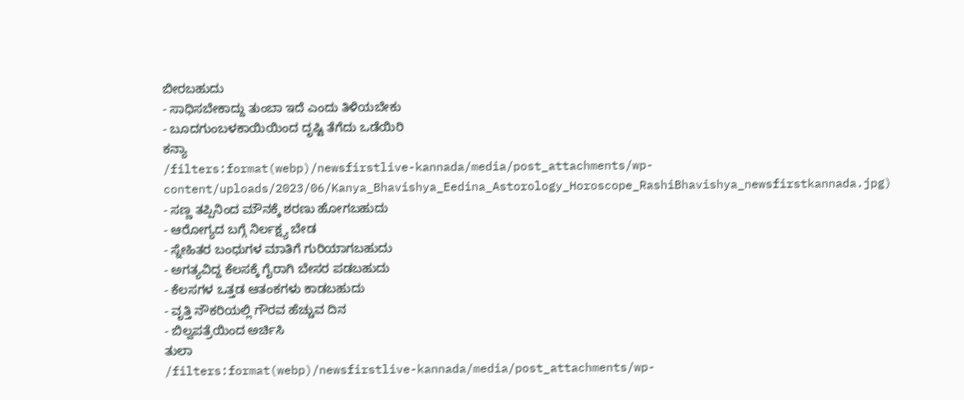ಬೀರಬಹುದು
- ಸಾಧಿಸಬೇಕಾದ್ದು ತುಂಬಾ ಇದೆ ಎಂದು ತಿಳಿಯಬೇಕು
- ಬೂದಗುಂಬಳಕಾಯಿಯಿಂದ ದೃಷ್ಟಿ ತೆಗೆದು ಒಡೆಯಿರಿ
ಕನ್ಯಾ
/filters:format(webp)/newsfirstlive-kannada/media/post_attachments/wp-content/uploads/2023/06/Kanya_Bhavishya_Eedina_Astorology_Horoscope_RashiBhavishya_newsfirstkannada.jpg)
- ಸಣ್ಣ ತಪ್ಪಿನಿಂದ ಮೌನಕ್ಕೆ ಶರಣು ಹೋಗಬಹುದು
- ಆರೋಗ್ಯದ ಬಗ್ಗೆ ನಿರ್ಲಕ್ಷ್ಯ ಬೇಡ
- ಸ್ನೇಹಿತರ ಬಂಧುಗಳ ಮಾತಿಗೆ ಗುರಿಯಾಗಬಹುದು
- ಅಗತ್ಯವಿದ್ದ ಕೆಲಸಕ್ಕೆ ಗೈರಾಗಿ ಬೇಸರ ಪಡಬಹುದು
- ಕೆಲಸಗಳ ಒತ್ತಡ ಆತಂಕಗಳು ಕಾಡಬಹುದು
- ವೃತ್ತಿ ನೌಕರಿಯಲ್ಲಿ ಗೌರವ ಹೆಚ್ಚುವ ದಿನ
- ಬಿಲ್ವಪತ್ರೆಯಿಂದ ಅರ್ಚಿಸಿ
ತುಲಾ
/filters:format(webp)/newsfirstlive-kannada/media/post_attachments/wp-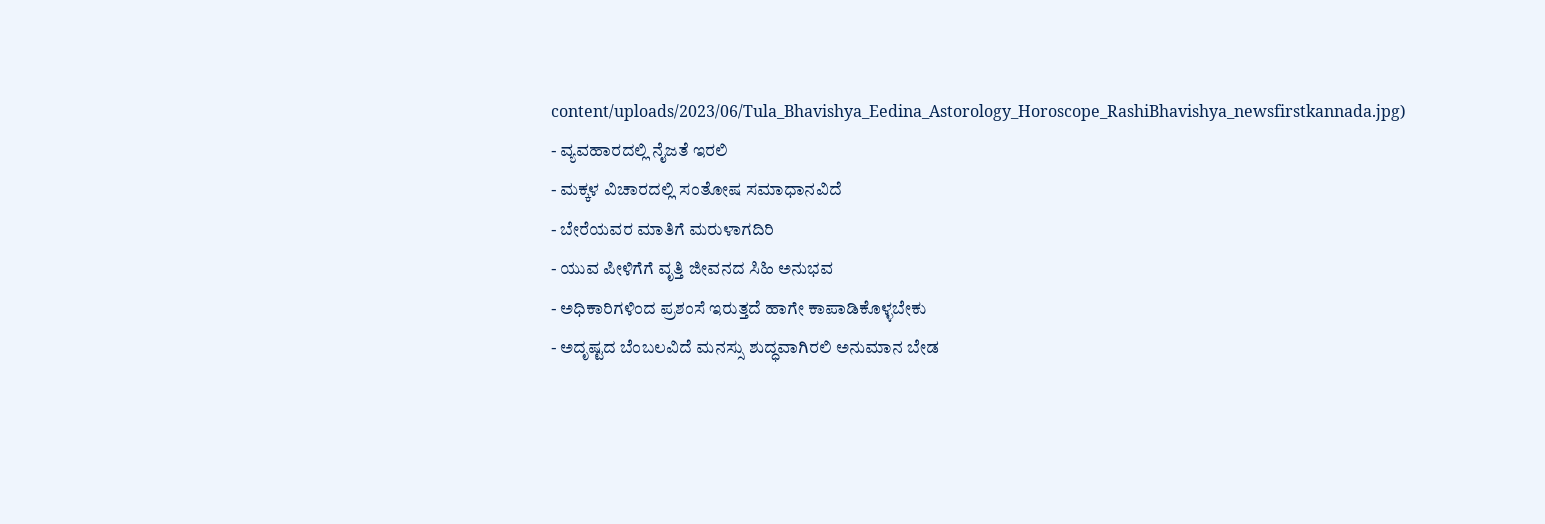content/uploads/2023/06/Tula_Bhavishya_Eedina_Astorology_Horoscope_RashiBhavishya_newsfirstkannada.jpg)
- ವ್ಯವಹಾರದಲ್ಲಿ ನೈಜತೆ ಇರಲಿ
- ಮಕ್ಕಳ ವಿಚಾರದಲ್ಲಿ ಸಂತೋಷ ಸಮಾಧಾನವಿದೆ
- ಬೇರೆಯವರ ಮಾತಿಗೆ ಮರುಳಾಗದಿರಿ
- ಯುವ ಪೀಳಿಗೆಗೆ ವೃತ್ತಿ ಜೀವನದ ಸಿಹಿ ಅನುಭವ
- ಅಧಿಕಾರಿಗಳಿಂದ ಪ್ರಶಂಸೆ ಇರುತ್ತದೆ ಹಾಗೇ ಕಾಪಾಡಿಕೊಳ್ಳಬೇಕು
- ಅದೃಷ್ಟದ ಬೆಂಬಲವಿದೆ ಮನಸ್ಸು ಶುದ್ಧವಾಗಿರಲಿ ಅನುಮಾನ ಬೇಡ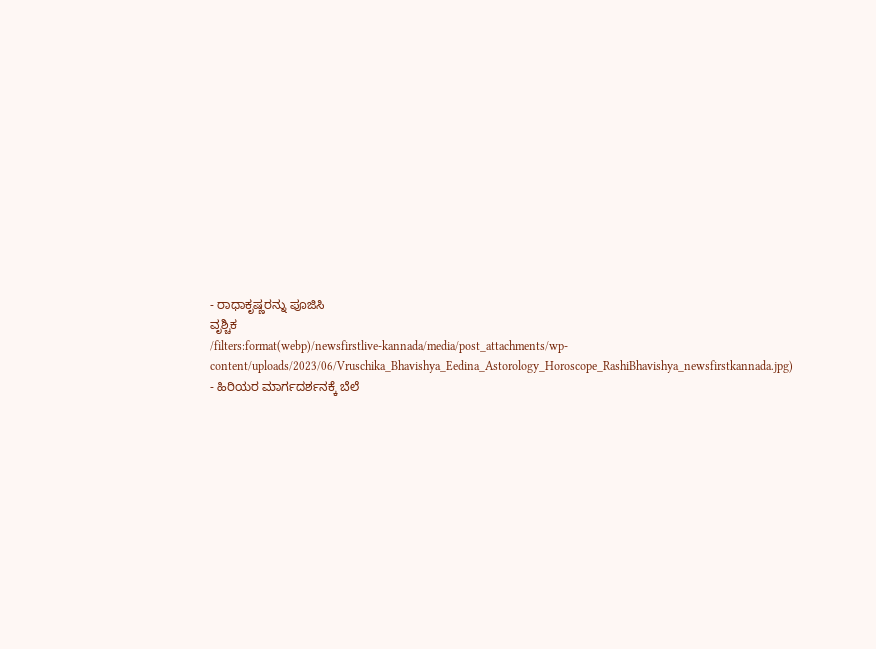- ರಾಧಾಕೃಷ್ಣರನ್ನು ಪೂಜಿಸಿ
ವೃಶ್ಚಿಕ
/filters:format(webp)/newsfirstlive-kannada/media/post_attachments/wp-content/uploads/2023/06/Vruschika_Bhavishya_Eedina_Astorology_Horoscope_RashiBhavishya_newsfirstkannada.jpg)
- ಹಿರಿಯರ ಮಾರ್ಗದರ್ಶನಕ್ಕೆ ಬೆಲೆ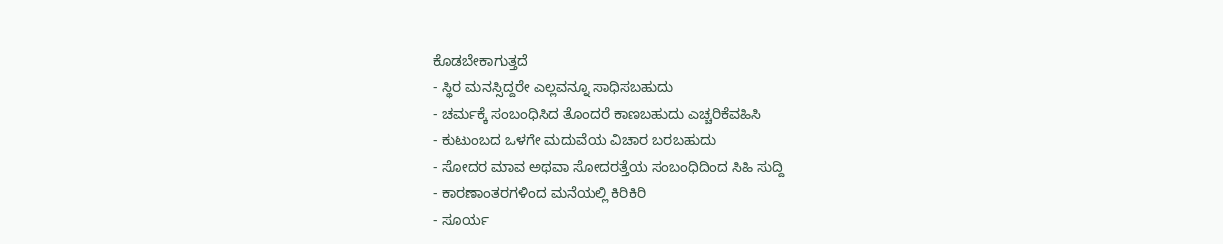ಕೊಡಬೇಕಾಗುತ್ತದೆ
- ಸ್ಥಿರ ಮನಸ್ಸಿದ್ದರೇ ಎಲ್ಲವನ್ನೂ ಸಾಧಿಸಬಹುದು
- ಚರ್ಮಕ್ಕೆ ಸಂಬಂಧಿಸಿದ ತೊಂದರೆ ಕಾಣಬಹುದು ಎಚ್ಚರಿಕೆವಹಿಸಿ
- ಕುಟುಂಬದ ಒಳಗೇ ಮದುವೆಯ ವಿಚಾರ ಬರಬಹುದು
- ಸೋದರ ಮಾವ ಅಥವಾ ಸೋದರತ್ತೆಯ ಸಂಬಂಧಿದಿಂದ ಸಿಹಿ ಸುದ್ದಿ
- ಕಾರಣಾಂತರಗಳಿಂದ ಮನೆಯಲ್ಲಿ ಕಿರಿಕಿರಿ
- ಸೂರ್ಯ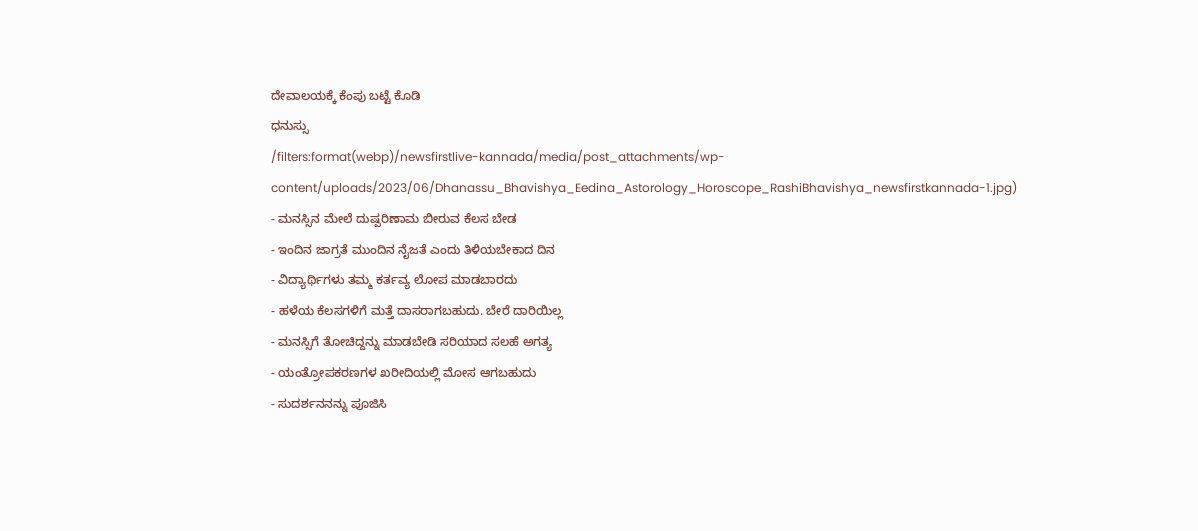ದೇವಾಲಯಕ್ಕೆ ಕೆಂಪು ಬಟ್ಟೆ ಕೊಡಿ
ಧನುಸ್ಸು
/filters:format(webp)/newsfirstlive-kannada/media/post_attachments/wp-content/uploads/2023/06/Dhanassu_Bhavishya_Eedina_Astorology_Horoscope_RashiBhavishya_newsfirstkannada-1.jpg)
- ಮನಸ್ಸಿನ ಮೇಲೆ ದುಷ್ಪರಿಣಾಮ ಬೀರುವ ಕೆಲಸ ಬೇಡ
- ಇಂದಿನ ಜಾಗ್ರತೆ ಮುಂದಿನ ನೈಜತೆ ಎಂದು ತಿಳಿಯಬೇಕಾದ ದಿನ
- ವಿದ್ಯಾರ್ಥಿಗಳು ತಮ್ಮ ಕರ್ತವ್ಯ ಲೋಪ ಮಾಡಬಾರದು
- ಹಳೆಯ ಕೆಲಸಗಳಿಗೆ ಮತ್ತೆ ದಾಸರಾಗಬಹುದು. ಬೇರೆ ದಾರಿಯಿಲ್ಲ
- ಮನಸ್ಸಿಗೆ ತೋಚಿದ್ದನ್ನು ಮಾಡಬೇಡಿ ಸರಿಯಾದ ಸಲಹೆ ಅಗತ್ಯ
- ಯಂತ್ರೋಪಕರಣಗಳ ಖರೀದಿಯಲ್ಲಿ ಮೋಸ ಆಗಬಹುದು
- ಸುದರ್ಶನನನ್ನು ಪೂಜಿಸಿ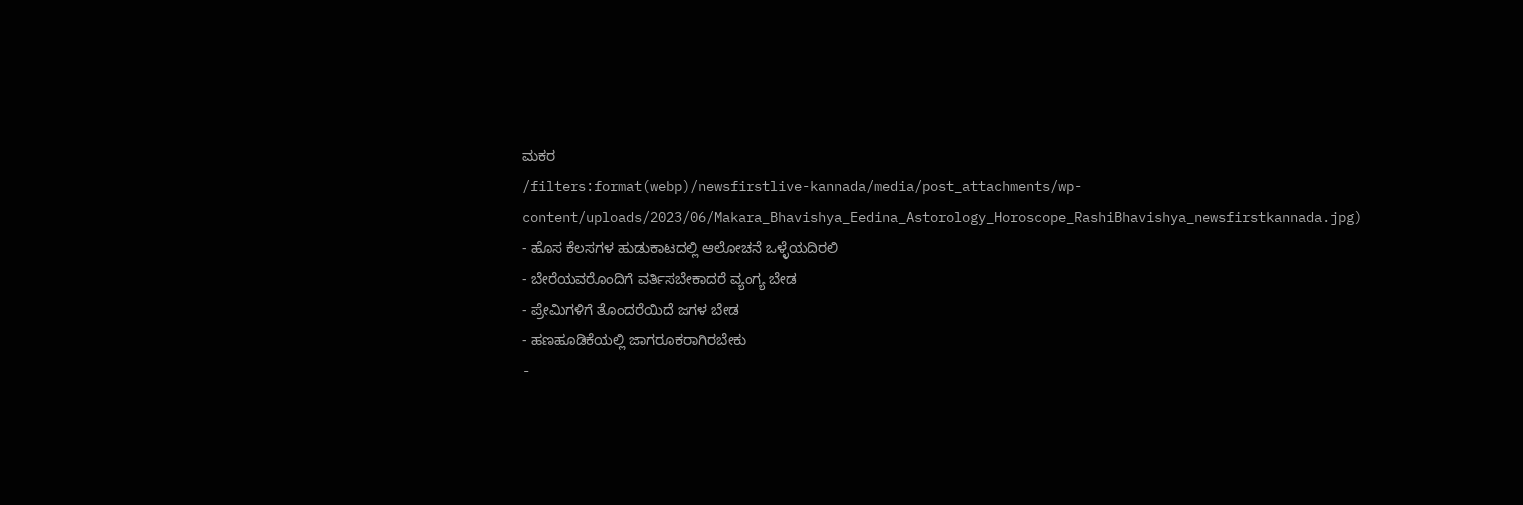ಮಕರ
/filters:format(webp)/newsfirstlive-kannada/media/post_attachments/wp-content/uploads/2023/06/Makara_Bhavishya_Eedina_Astorology_Horoscope_RashiBhavishya_newsfirstkannada.jpg)
- ಹೊಸ ಕೆಲಸಗಳ ಹುಡುಕಾಟದಲ್ಲಿ ಆಲೋಚನೆ ಒಳ್ಳೆಯದಿರಲಿ
- ಬೇರೆಯವರೊಂದಿಗೆ ವರ್ತಿಸಬೇಕಾದರೆ ವ್ಯಂಗ್ಯ ಬೇಡ
- ಪ್ರೇಮಿಗಳಿಗೆ ತೊಂದರೆಯಿದೆ ಜಗಳ ಬೇಡ
- ಹಣಹೂಡಿಕೆಯಲ್ಲಿ ಜಾಗರೂಕರಾಗಿರಬೇಕು
-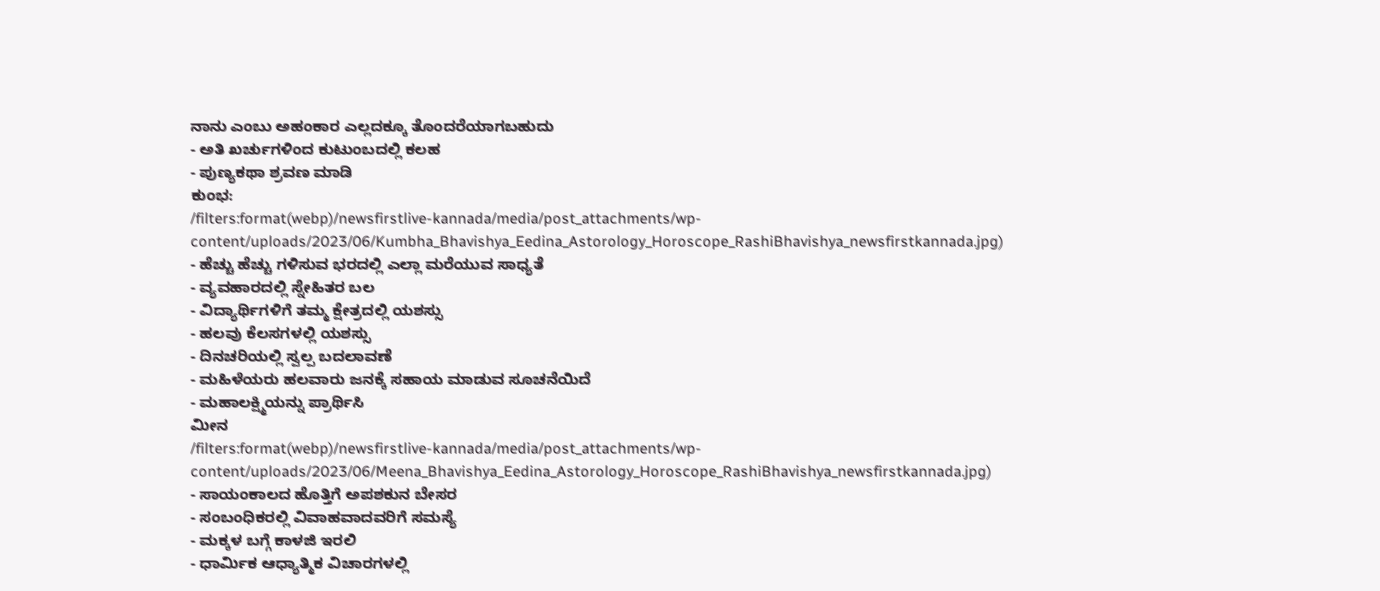ನಾನು ಎಂಬು ಅಹಂಕಾರ ಎಲ್ಲದಕ್ಕೂ ತೊಂದರೆಯಾಗಬಹುದು
- ಅತಿ ಖರ್ಚುಗಳಿಂದ ಕುಟುಂಬದಲ್ಲಿ ಕಲಹ
- ಪುಣ್ಯಕಥಾ ಶ್ರವಣ ಮಾಡಿ
ಕುಂಭ:
/filters:format(webp)/newsfirstlive-kannada/media/post_attachments/wp-content/uploads/2023/06/Kumbha_Bhavishya_Eedina_Astorology_Horoscope_RashiBhavishya_newsfirstkannada.jpg)
- ಹೆಚ್ಚು ಹೆಚ್ಚು ಗಳಿಸುವ ಭರದಲ್ಲಿ ಎಲ್ಲಾ ಮರೆಯುವ ಸಾಧ್ಯತೆ
- ವ್ಯವಹಾರದಲ್ಲಿ ಸ್ನೇಹಿತರ ಬಲ
- ವಿದ್ಯಾರ್ಥಿಗಳಿಗೆ ತಮ್ಮ ಕ್ಷೇತ್ರದಲ್ಲಿ ಯಶಸ್ಸು
- ಹಲವು ಕೆಲಸಗಳಲ್ಲಿ ಯಶಸ್ಸು
- ದಿನಚರಿಯಲ್ಲಿ ಸ್ವಲ್ಪ ಬದಲಾವಣೆ
- ಮಹಿಳೆಯರು ಹಲವಾರು ಜನಕ್ಕೆ ಸಹಾಯ ಮಾಡುವ ಸೂಚನೆಯಿದೆ
- ಮಹಾಲಕ್ಷ್ಮಿಯನ್ನು ಪ್ರಾರ್ಥಿಸಿ
ಮೀನ
/filters:format(webp)/newsfirstlive-kannada/media/post_attachments/wp-content/uploads/2023/06/Meena_Bhavishya_Eedina_Astorology_Horoscope_RashiBhavishya_newsfirstkannada.jpg)
- ಸಾಯಂಕಾಲದ ಹೊತ್ತಿಗೆ ಅಪಶಕುನ ಬೇಸರ
- ಸಂಬಂಧಿಕರಲ್ಲಿ ವಿವಾಹವಾದವರಿಗೆ ಸಮಸ್ಯೆ
- ಮಕ್ಕಳ ಬಗ್ಗೆ ಕಾಳಜಿ ಇರಲಿ
- ಧಾರ್ಮಿಕ ಆಧ್ಯಾತ್ಮಿಕ ವಿಚಾರಗಳಲ್ಲಿ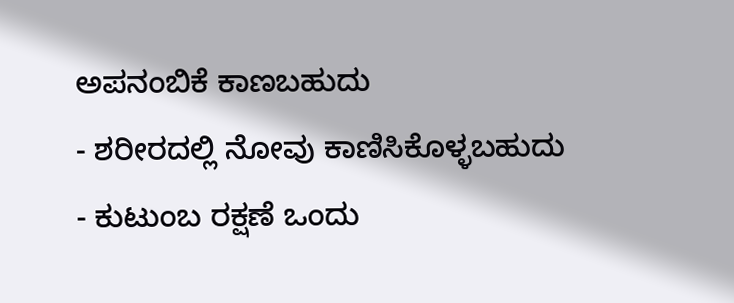ಅಪನಂಬಿಕೆ ಕಾಣಬಹುದು
- ಶರೀರದಲ್ಲಿ ನೋವು ಕಾಣಿಸಿಕೊಳ್ಳಬಹುದು
- ಕುಟುಂಬ ರಕ್ಷಣೆ ಒಂದು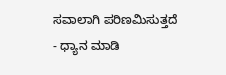ಸವಾಲಾಗಿ ಪರಿಣಮಿಸುತ್ತದೆ
- ಧ್ಯಾನ ಮಾಡಿ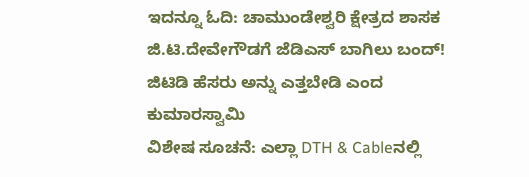ಇದನ್ನೂ ಓದಿ: ಚಾಮುಂಡೇಶ್ವರಿ ಕ್ಷೇತ್ರದ ಶಾಸಕ ಜಿ.ಟಿ.ದೇವೇಗೌಡಗೆ ಜೆಡಿಎಸ್ ಬಾಗಿಲು ಬಂದ್! ಜಿಟಿಡಿ ಹೆಸರು ಅನ್ನು ಎತ್ತಬೇಡಿ ಎಂದ ಕುಮಾರಸ್ವಾಮಿ
ವಿಶೇಷ ಸೂಚನೆ: ಎಲ್ಲಾ DTH & Cableನಲ್ಲಿ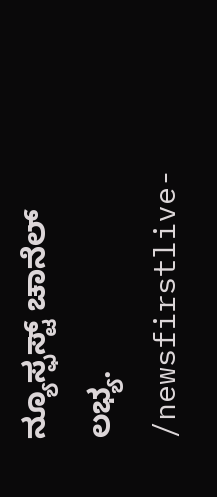ನ್ಯೂಸ್ಫಸ್ಟ್ ಚಾನೆಲ್ ಲಭ್ಯ.
/newsfirstlive-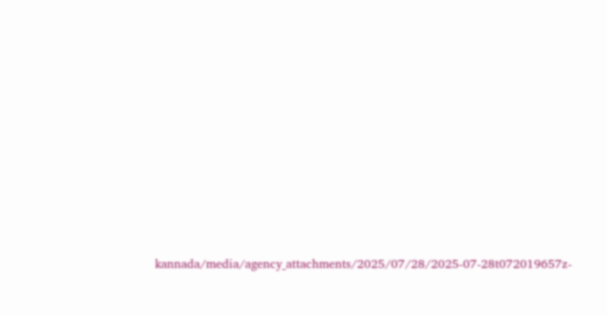kannada/media/agency_attachments/2025/07/28/2025-07-28t072019657z-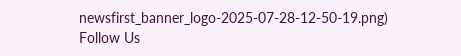newsfirst_banner_logo-2025-07-28-12-50-19.png)
Follow Us